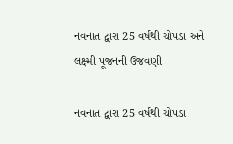નવનાત દ્વારા 25 વર્ષથી ચોપડા અને લક્ષ્મી પૂજનની ઉજવણી

નવનાત દ્વારા 25 વર્ષથી ચોપડા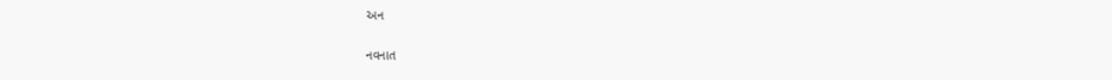અન

નવનાત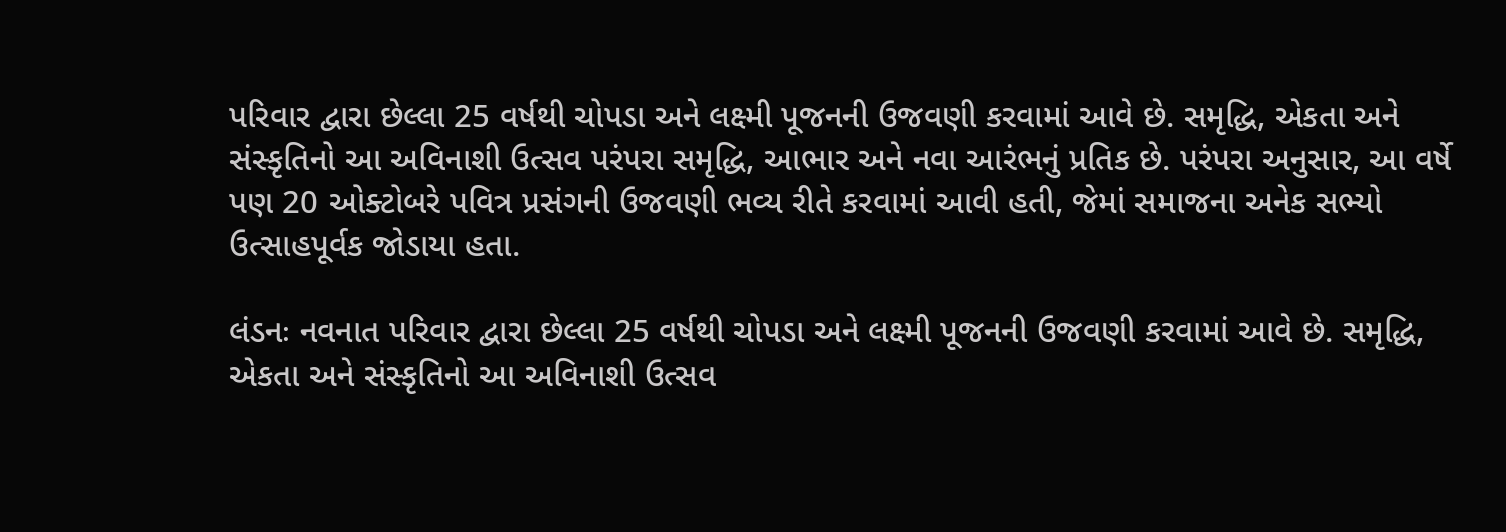પરિવાર દ્વારા છેલ્લા 25 વર્ષથી ચોપડા અને લક્ષ્મી પૂજનની ઉજવણી કરવામાં આવે છે. સમૃદ્ધિ, એકતા અને સંસ્કૃતિનો આ અવિનાશી ઉત્સવ પરંપરા સમૃદ્ધિ, આભાર અને નવા આરંભનું પ્રતિક છે. પરંપરા અનુસાર, આ વર્ષે પણ 20 ઓક્ટોબરે પવિત્ર પ્રસંગની ઉજવણી ભવ્ય રીતે કરવામાં આવી હતી, જેમાં સમાજના અનેક સભ્યો ઉત્સાહપૂર્વક જોડાયા હતા.

લંડનઃ નવનાત પરિવાર દ્વારા છેલ્લા 25 વર્ષથી ચોપડા અને લક્ષ્મી પૂજનની ઉજવણી કરવામાં આવે છે. સમૃદ્ધિ, એકતા અને સંસ્કૃતિનો આ અવિનાશી ઉત્સવ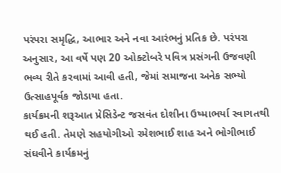પરંપરા સમૃદ્ધિ, આભાર અને નવા આરંભનું પ્રતિક છે. પરંપરા અનુસાર, આ વર્ષે પણ 20 ઓક્ટોબરે પવિત્ર પ્રસંગની ઉજવણી ભવ્ય રીતે કરવામાં આવી હતી, જેમાં સમાજના અનેક સભ્યો ઉત્સાહપૂર્વક જોડાયા હતા.
કાર્યક્રમની શરૂઆત પ્રેસિડેન્ટ જસવંત દોશીના ઉષ્માભર્યા સ્વાગતથી થઈ હતી. તેમણે સહયોગીઓ રમેશભાઈ શાહ અને ભોગીભાઈ સંઘવીને કાર્યક્રમનું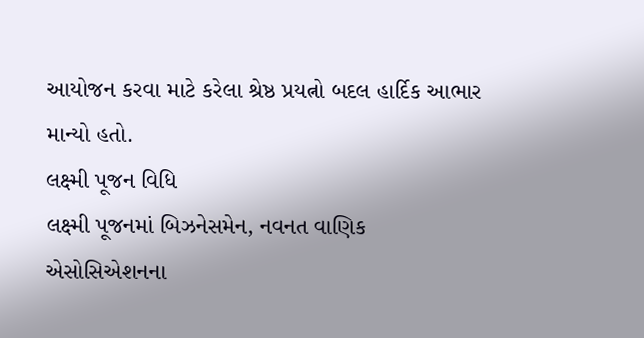આયોજન કરવા માટે કરેલા શ્રેષ્ઠ પ્રયત્નો બદલ હાર્દિક આભાર માન્યો હતો.
લક્ષ્મી પૂજન વિધિ
લક્ષ્મી પૂજનમાં બિઝનેસમેન, નવનત વાણિક એસોસિએશનના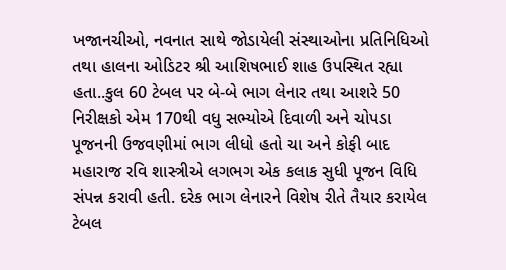ખજાનચીઓ, નવનાત સાથે જોડાયેલી સંસ્થાઓના પ્રતિનિધિઓ તથા હાલના ઓડિટર શ્રી આશિષભાઈ શાહ ઉપસ્થિત રહ્યા હતા..કુલ 60 ટેબલ પર બે-બે ભાગ લેનાર તથા આશરે 50 નિરીક્ષકો એમ 170થી વધુ સભ્યોએ દિવાળી અને ચોપડા પૂજનની ઉજવણીમાં ભાગ લીધો હતો ચા અને કોફી બાદ મહારાજ રવિ શાસ્ત્રીએ લગભગ એક કલાક સુધી પૂજન વિધિ સંપન્ન કરાવી હતી. દરેક ભાગ લેનારને વિશેષ રીતે તૈયાર કરાયેલ ટેબલ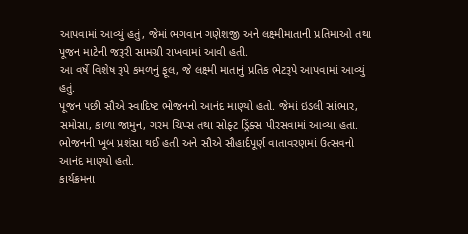આપવામાં આવ્યું હતું, જેમાં ભગવાન ગણેશજી અને લક્ષ્મીમાતાની પ્રતિમાઓ તથા પૂજન માટેની જરૂરી સામગ્રી રાખવામાં આવી હતી.
આ વર્ષે વિશેષ રૂપે કમળનું ફૂલ, જે લક્ષ્મી માતાનું પ્રતિક ભેટરૂપે આપવામાં આવ્યું હતું.
પૂજન પછી સૌએ સ્વાદિષ્ટ ભોજનનો આનંદ માણ્યો હતો. જેમાં ઇડલી સાંભાર, સમોસા, કાળા જામુન, ગરમ ચિપ્સ તથા સોફ્ટ ડ્રિંક્સ પીરસવામાં આવ્યા હતા. ભોજનની ખૂબ પ્રશંસા થઈ હતી અને સૌએ સૌહાર્દપૂર્ણ વાતાવરણમાં ઉત્સવનો આનંદ માણ્યો હતો.
કાર્યક્રમના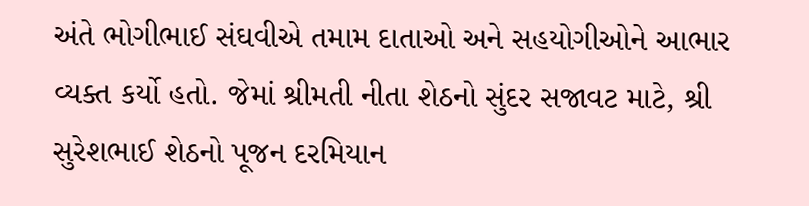અંતે ભોગીભાઈ સંઘવીએ તમામ દાતાઓ અને સહયોગીઓને આભાર વ્યક્ત કર્યો હતો. જેમાં શ્રીમતી નીતા શેઠનો સુંદર સજાવટ માટે, શ્રી સુરેશભાઈ શેઠનો પૂજન દરમિયાન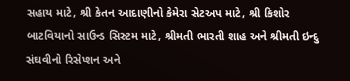સહાય માટે, શ્રી કેતન આદાણીનો કેમેરા સેટઅપ માટે, શ્રી કિશોર બાટવિયાનો સાઉન્ડ સિસ્ટમ માટે, શ્રીમતી ભારતી શાહ અને શ્રીમતી ઇન્દુ સંઘવીનો રિસેપ્શન અને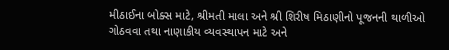મીઠાઈના બોક્સ માટે, શ્રીમતી માલા અને શ્રી શિરીષ મિઠાણીનો પૂજનની થાળીઓ ગોઠવવા તથા નાણાકીય વ્યવસ્થાપન માટે અને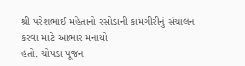શ્રી પરેશભાઈ મહેતાનો રસોડાની કામગીરીનું સંચાલન કરવા માટે આભાર મનાયો
હતો. ચોપડા પૂજન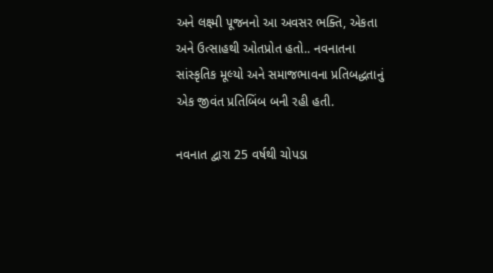અને લક્ષ્મી પૂજનનો આ અવસર ભક્તિ, એકતા અને ઉત્સાહથી ઓતપ્રોત હતો.. નવનાતના સાંસ્કૃતિક મૂલ્યો અને સમાજભાવના પ્રતિબદ્ધતાનું એક જીવંત પ્રતિબિંબ બની રહી હતી.

નવનાત દ્વારા 25 વર્ષથી ચોપડા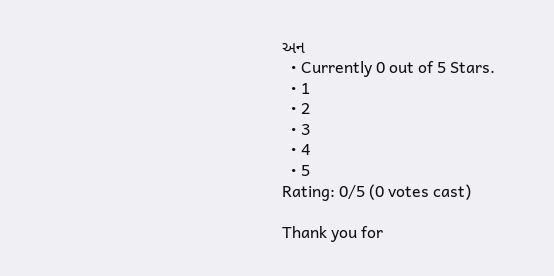અન
  • Currently 0 out of 5 Stars.
  • 1
  • 2
  • 3
  • 4
  • 5
Rating: 0/5 (0 votes cast)

Thank you for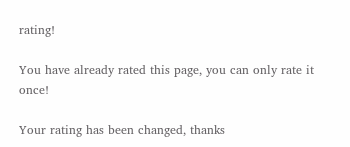rating!

You have already rated this page, you can only rate it once!

Your rating has been changed, thanks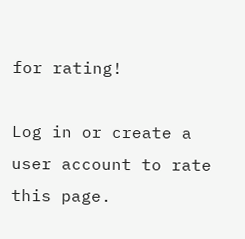for rating!

Log in or create a user account to rate this page.